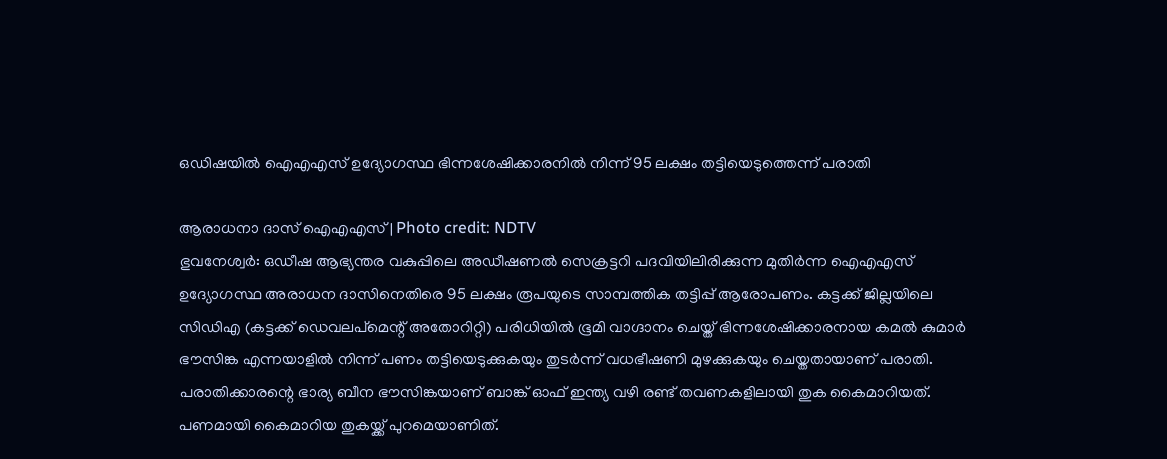ഒഡിഷയിൽ ഐഎഎസ് ഉദ്യോഗസ്ഥ ഭിന്നശേഷിക്കാരനിൽ നിന്ന് 95 ലക്ഷം തട്ടിയെടുത്തെന്ന് പരാതി

ആരാധനാ ദാസ് ഐഎഎസ് | Photo credit: NDTV
ഭുവനേശ്വർ: ഒഡീഷ ആഭ്യന്തര വകുപ്പിലെ അഡീഷണൽ സെക്രട്ടറി പദവിയിലിരിക്കുന്ന മുതിർന്ന ഐഎഎസ് ഉദ്യോഗസ്ഥ അരാധന ദാസിനെതിരെ 95 ലക്ഷം രൂപയുടെ സാമ്പത്തിക തട്ടിപ്പ് ആരോപണം. കട്ടക്ക് ജില്ലയിലെ സിഡിഎ (കട്ടക്ക് ഡെവലപ്മെന്റ് അതോറിറ്റി) പരിധിയിൽ ഭൂമി വാഗ്ദാനം ചെയ്ത് ഭിന്നശേഷിക്കാരനായ കമൽ കുമാർ ഭൗസിങ്ക എന്നയാളിൽ നിന്ന് പണം തട്ടിയെടുക്കുകയും തുടർന്ന് വധഭീഷണി മുഴക്കുകയും ചെയ്തതായാണ് പരാതി.
പരാതിക്കാരന്റെ ഭാര്യ ബീന ഭൗസിങ്കയാണ് ബാങ്ക് ഓഫ് ഇന്ത്യ വഴി രണ്ട് തവണകളിലായി തുക കൈമാറിയത്. പണമായി കൈമാറിയ തുകയ്ക്ക് പുറമെയാണിത്.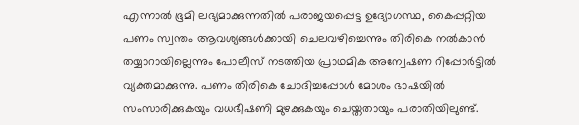എന്നാൽ ഭൂമി ലഭ്യമാക്കുന്നതിൽ പരാജയപ്പെട്ട ഉദ്യോഗസ്ഥ, കൈപ്പറ്റിയ പണം സ്വന്തം ആവശ്യങ്ങൾക്കായി ചെലവഴിച്ചെന്നും തിരികെ നൽകാൻ തയ്യാറായില്ലെന്നും പോലീസ് നടത്തിയ പ്രാഥമിക അന്വേഷണ റിപ്പോർട്ടിൽ വ്യക്തമാക്കുന്നു. പണം തിരികെ ചോദിച്ചപ്പോൾ മോശം ഭാഷയിൽ സംസാരിക്കുകയും വധഭീഷണി മുഴക്കുകയും ചെയ്തതായും പരാതിയിലുണ്ട്.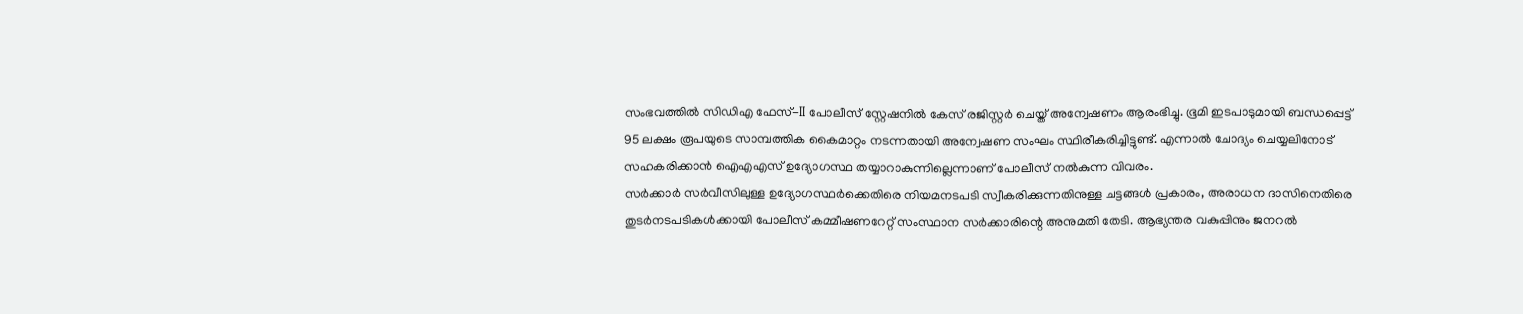സംഭവത്തിൽ സിഡിഎ ഫേസ്-II പോലീസ് സ്റ്റേഷനിൽ കേസ് രജിസ്റ്റർ ചെയ്ത് അന്വേഷണം ആരംഭിച്ചു. ഭൂമി ഇടപാടുമായി ബന്ധപ്പെട്ട് 95 ലക്ഷം രൂപയുടെ സാമ്പത്തിക കൈമാറ്റം നടന്നതായി അന്വേഷണ സംഘം സ്ഥിരീകരിച്ചിട്ടുണ്ട്. എന്നാൽ ചോദ്യം ചെയ്യലിനോട് സഹകരിക്കാൻ ഐഎഎസ് ഉദ്യോഗസ്ഥ തയ്യാറാകുന്നില്ലെന്നാണ് പോലീസ് നൽകുന്ന വിവരം.
സർക്കാർ സർവീസിലുള്ള ഉദ്യോഗസ്ഥർക്കെതിരെ നിയമനടപടി സ്വീകരിക്കുന്നതിനുള്ള ചട്ടങ്ങൾ പ്രകാരം, അരാധന ദാസിനെതിരെ തുടർനടപടികൾക്കായി പോലീസ് കമ്മീഷണറേറ്റ് സംസ്ഥാന സർക്കാരിന്റെ അനുമതി തേടി. ആഭ്യന്തര വകുപ്പിനും ജനറൽ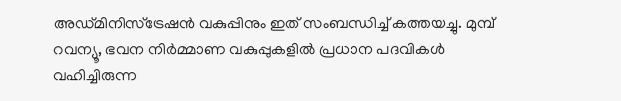അഡ്മിനിസ്ട്രേഷൻ വകുപ്പിനും ഇത് സംബന്ധിച്ച് കത്തയച്ചു. മുമ്പ് റവന്യൂ, ഭവന നിർമ്മാണ വകുപ്പുകളിൽ പ്രധാന പദവികൾ വഹിച്ചിരുന്ന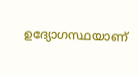ഉദ്യോഗസ്ഥയാണ്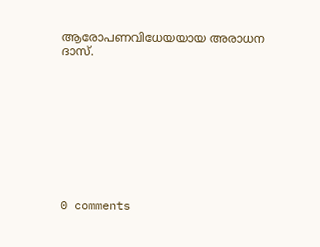ആരോപണവിധേയയായ അരാധന ദാസ്.










0 comments